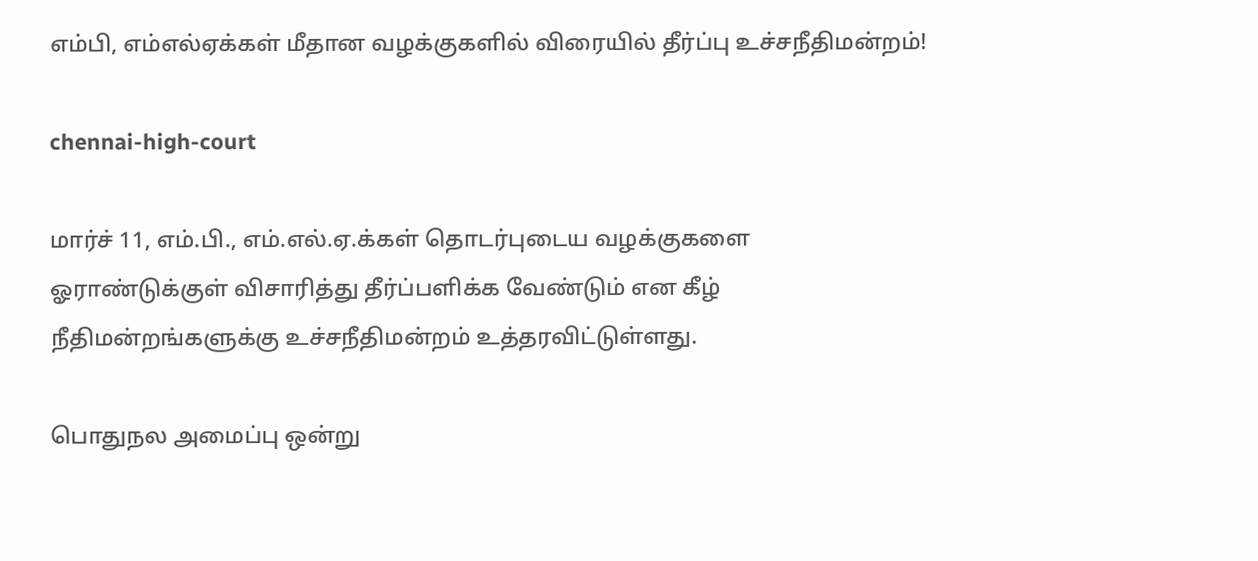எம்பி, எம்எல்ஏக்கள் மீதான வழக்குகளில் விரையில் தீர்ப்பு உச்சநீதிமன்றம்!

chennai-high-court

மார்ச் 11, எம்.பி., எம்.எல்.ஏ.க்கள் தொடர்புடைய வழக்குகளை ஓராண்டுக்குள் விசாரித்து தீர்ப்பளிக்க வேண்டும் என கீழ் நீதிமன்றங்களுக்கு உச்சநீதிமன்றம் உத்தரவிட்டுள்ளது.

பொதுநல அமைப்பு ஒன்று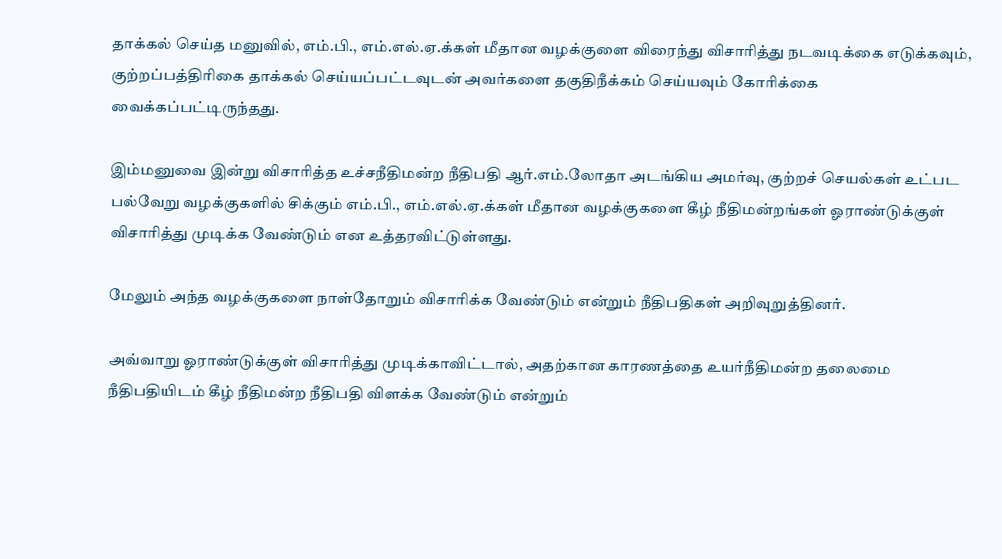தாக்கல் செய்த மனுவில், எம்.பி., எம்.எல்.ஏ.க்கள் மீதான வழக்குளை விரைந்து விசாரித்து நடவடிக்கை எடுக்கவும், குற்றப்பத்திரிகை தாக்கல் செய்யப்பட்டவுடன் அவர்களை தகுதிநீக்கம் செய்யவும் கோரிக்கை வைக்கப்பட்டிருந்தது.

இம்மனுவை இன்று விசாரித்த உச்சநீதிமன்ற நீதிபதி ஆர்.எம்.லோதா அடங்கிய அமர்வு, குற்றச் செயல்கள் உட்பட பல்வேறு வழக்குகளில் சிக்கும் எம்.பி., எம்.எல்.ஏ.க்கள் மீதான வழக்குகளை கீழ் நீதிமன்றங்கள் ஓராண்டுக்குள் விசாரித்து முடிக்க வேண்டும் என உத்தரவிட்டுள்ளது.

மேலும் அந்த வழக்குகளை நாள்தோறும் விசாரிக்க வேண்டும் என்றும் நீதிபதிகள் அறிவுறுத்தினர்.

அவ்வாறு ஓராண்டுக்குள் விசாரித்து முடிக்காவிட்டால், அதற்கான காரணத்தை உயர்நீதிமன்ற தலைமை நீதிபதியிடம் கீழ் நீதிமன்ற நீதிபதி விளக்க வேண்டும் என்றும்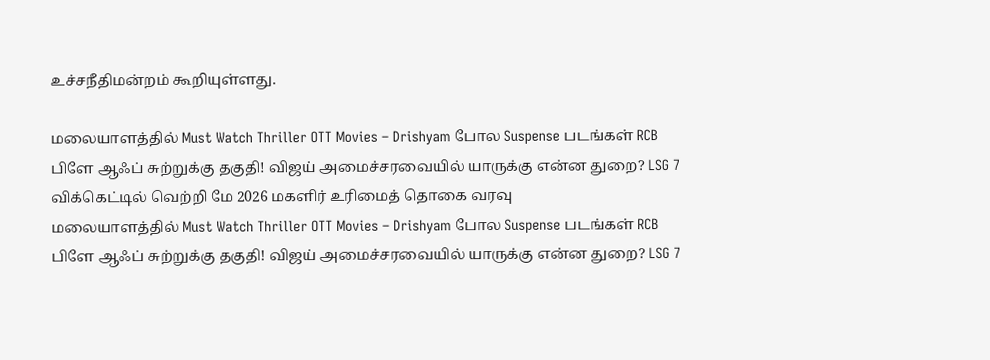உச்சநீதிமன்றம் கூறியுள்ளது.

மலையாளத்தில் Must Watch Thriller OTT Movies – Drishyam போல Suspense படங்கள் RCB பிளே ஆஃப் சுற்றுக்கு தகுதி! விஜய் அமைச்சரவையில் யாருக்கு என்ன துறை? LSG 7 விக்கெட்டில் வெற்றி மே 2026 மகளிர் உரிமைத் தொகை வரவு
மலையாளத்தில் Must Watch Thriller OTT Movies – Drishyam போல Suspense படங்கள் RCB பிளே ஆஃப் சுற்றுக்கு தகுதி! விஜய் அமைச்சரவையில் யாருக்கு என்ன துறை? LSG 7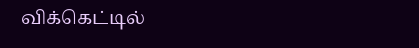விக்கெட்டில்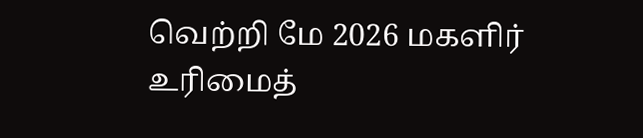வெற்றி மே 2026 மகளிர் உரிமைத்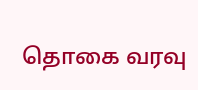தொகை வரவு